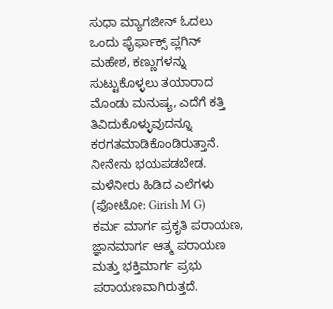ಸುಧಾ ಮ್ಯಾಗಜೀನ್ ಓದಲು ಒಂದು ಫೈರ್ಫಾಕ್ಸ್ ಪ್ಲಗಿನ್
ಮಹೇಶ, ಕಣ್ಣುಗಳನ್ನು ಸುಟ್ಟುಕೊಳ್ಳಲು ತಯಾರಾದ ಮೊಂಡು ಮನುಷ್ಯ, ಎದೆಗೆ ಕತ್ತಿ ತಿವಿದುಕೊಳ್ಳುವುದನ್ನೂ ಕರಗತಮಾಡಿಕೊಂಡಿರುತ್ತಾನೆ. ನೀನೇನು ಭಯಪಡಬೇಡ.
ಮಳೆನೀರು ಹಿಡಿದ ಎಲೆಗಳು (ಫೋಟೋ: Girish M G)
ಕರ್ಮ ಮಾರ್ಗ ಪ್ರಕೃತಿ ಪರಾಯಣ, ಜ್ಞಾನಮಾರ್ಗ ಆತ್ಮ ಪರಾಯಣ ಮತ್ತು ಭಕ್ತಿಮಾರ್ಗ ಪ್ರಭು ಪರಾಯಣವಾಗಿರುತ್ತದೆ.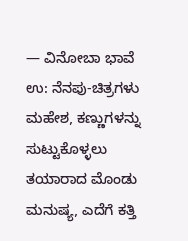— ವಿನೋಬಾ ಭಾವೆ
ಉ: ನೆನಪು-ಚಿತ್ರಗಳು
ಮಹೇಶ, ಕಣ್ಣುಗಳನ್ನು ಸುಟ್ಟುಕೊಳ್ಳಲು ತಯಾರಾದ ಮೊಂಡು ಮನುಷ್ಯ, ಎದೆಗೆ ಕತ್ತಿ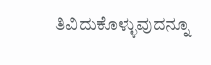ತಿವಿದುಕೊಳ್ಳುವುದನ್ನೂ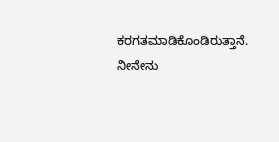ಕರಗತಮಾಡಿಕೊಂಡಿರುತ್ತಾನೆ. ನೀನೇನು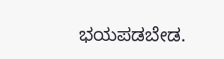ಭಯಪಡಬೇಡ.